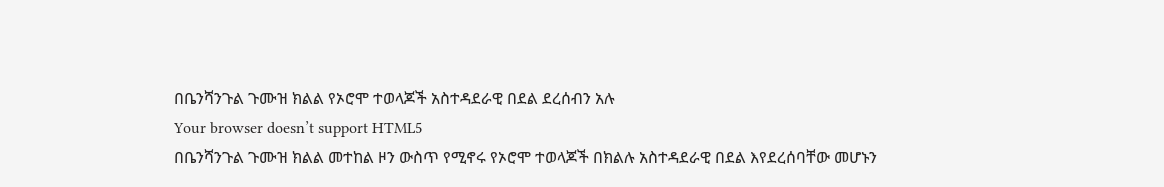በቤንሻንጉል ጉሙዝ ክልል የኦሮሞ ተወላጆች አስተዳደራዊ በደል ደረሰብን አሉ
Your browser doesn’t support HTML5
በቤንሻንጉል ጉሙዝ ክልል መተከል ዞን ውስጥ የሚኖሩ የኦሮሞ ተወላጆች በክልሉ አስተዳደራዊ በደል እየደረሰባቸው መሆኑን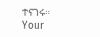ተናገሩ።
Your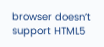browser doesn’t support HTML5